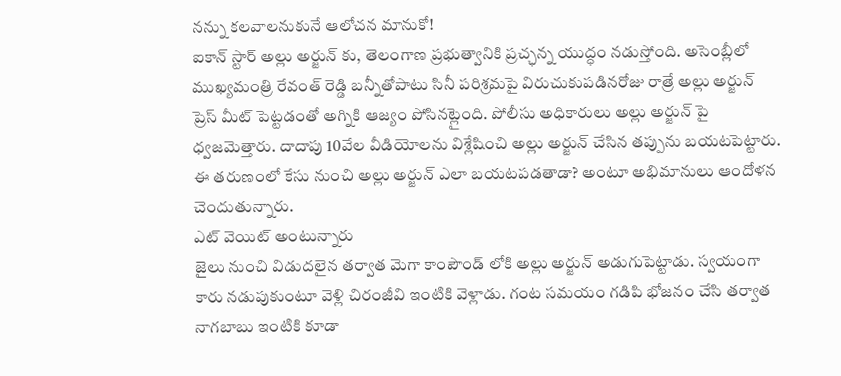నన్ను కలవాలనుకునే ఆలోచన మానుకో!
ఐకాన్ స్టార్ అల్లు అర్జున్ కు, తెలంగాణ ప్రభుత్వానికి ప్రచ్ఛన్న యుద్ధం నడుస్తోంది. అసెంబ్లీలో ముఖ్యమంత్రి రేవంత్ రెడ్డి బన్నీతోపాటు సినీ పరిశ్రమపై విరుచుకుపడినరోజు రాత్రే అల్లు అర్జున్ ప్రెస్ మీట్ పెట్టడంతో అగ్నికి ఆజ్యం పోసినట్లైంది. పోలీసు అధికారులు అల్లు అర్జున్ పై ధ్వజమెత్తారు. దాదాపు 10వేల వీడియోలను విశ్లేషించి అల్లు అర్జున్ చేసిన తప్పును బయటపెట్టారు. ఈ తరుణంలో కేసు నుంచి అల్లు అర్జున్ ఎలా బయటపడతాడా? అంటూ అభిమానులు ఆందోళన చెందుతున్నారు.
ఎట్ వెయిట్ అంటున్నారు
జైలు నుంచి విడుదలైన తర్వాత మెగా కాంపౌండ్ లోకి అల్లు అర్జున్ అడుగుపెట్టాడు. స్వయంగా కారు నడుపుకుంటూ వెళ్లి చిరంజీవి ఇంటికి వెళ్లాడు. గంట సమయం గడిపి భోజనం చేసి తర్వాత నాగబాబు ఇంటికి కూడా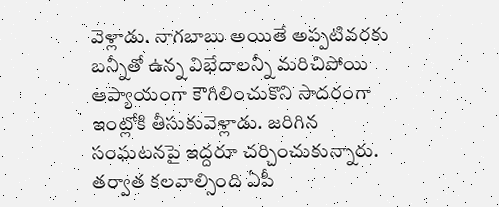వెళ్లాడు. నాగబాబు అయితే అప్పటివరకు బన్నీతో ఉన్న విభేదాలన్నీ మరిచిపోయి ఆప్యాయంగా కౌగిలించుకొని సాదరంగా ఇంట్లోకి తీసుకువెళ్లాడు. జరిగిన సంఘటనపై ఇద్దరూ చర్చించుకున్నారు. తర్వాత కలవాల్సింది ఏపీ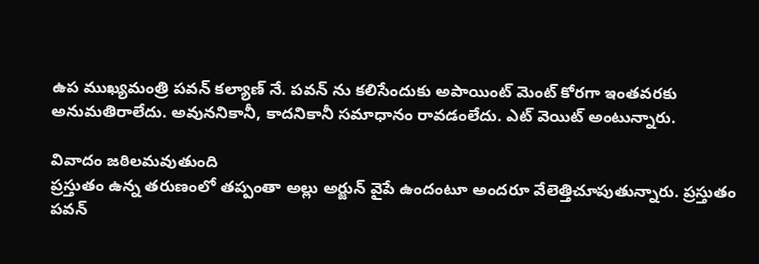ఉప ముఖ్యమంత్రి పవన్ కల్యాణ్ నే. పవన్ ను కలిసేందుకు అపాయింట్ మెంట్ కోరగా ఇంతవరకు అనుమతిరాలేదు. అవుననికానీ, కాదనికానీ సమాధానం రావడంలేదు. ఎట్ వెయిట్ అంటున్నారు.

వివాదం జఠిలమవుతుంది
ప్రస్తుతం ఉన్న తరుణంలో తప్పంతా అల్లు అర్జున్ వైపే ఉందంటూ అందరూ వేలెత్తిచూపుతున్నారు. ప్రస్తుతం పవన్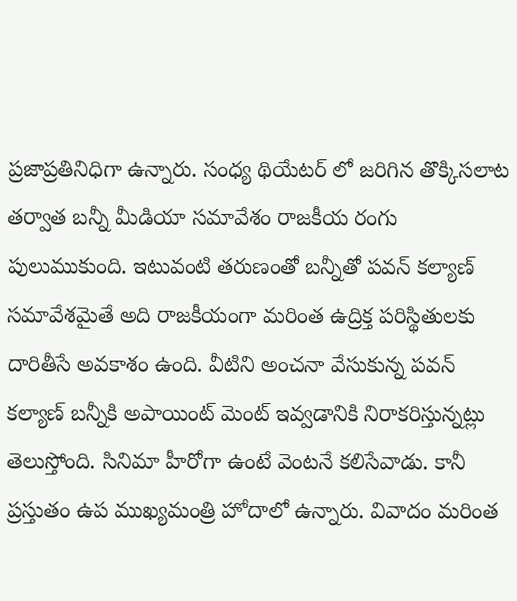ప్రజాప్రతినిధిగా ఉన్నారు. సంధ్య థియేటర్ లో జరిగిన తొక్కిసలాట తర్వాత బన్నీ మీడియా సమావేశం రాజకీయ రంగు పులుముకుంది. ఇటువంటి తరుణంతో బన్నీతో పవన్ కల్యాణ్ సమావేశమైతే అది రాజకీయంగా మరింత ఉద్రిక్త పరిస్థితులకు దారితీసే అవకాశం ఉంది. వీటిని అంచనా వేసుకున్న పవన్ కల్యాణ్ బన్నీకి అపాయింట్ మెంట్ ఇవ్వడానికి నిరాకరిస్తున్నట్లు తెలుస్తోంది. సినిమా హీరోగా ఉంటే వెంటనే కలిసేవాడు. కానీ ప్రస్తుతం ఉప ముఖ్యమంత్రి హోదాలో ఉన్నారు. వివాదం మరింత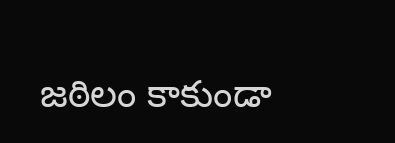జఠిలం కాకుండా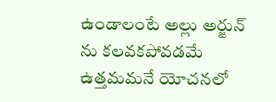ఉండాలంటే అల్లు అర్జున్ ను కలవకపోవడమే ఉత్తమమనే యోచనలో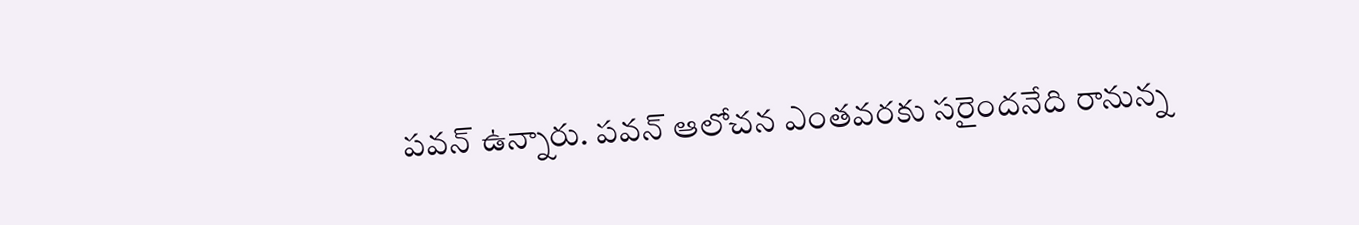పవన్ ఉన్నారు. పవన్ ఆలోచన ఎంతవరకు సరైందనేది రానున్న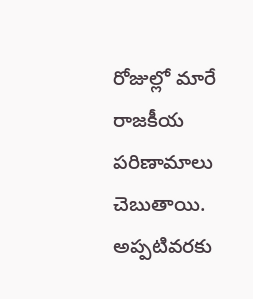రోజుల్లో మారే రాజకీయ పరిణామాలు చెబుతాయి. అప్పటివరకు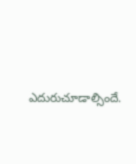ఎదురుచూడాల్సిందే.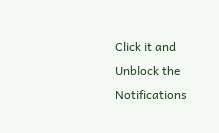Click it and Unblock the Notifications